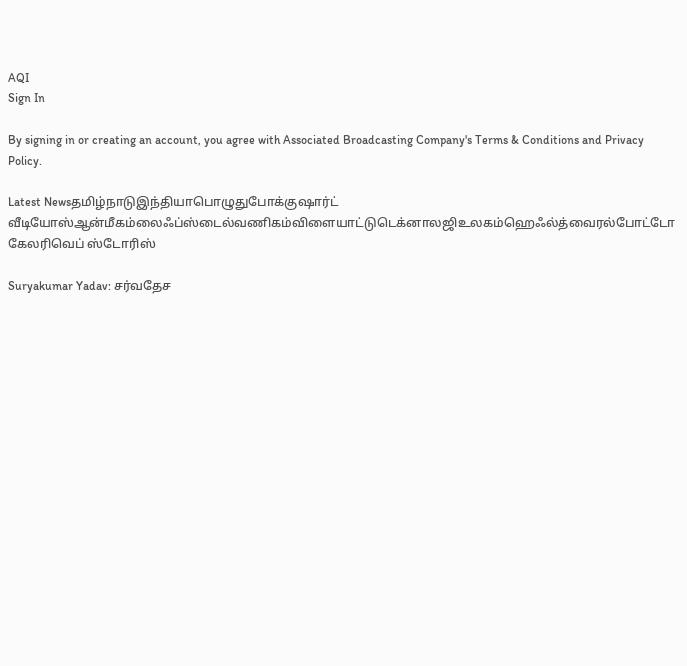AQI
Sign In

By signing in or creating an account, you agree with Associated Broadcasting Company's Terms & Conditions and Privacy Policy.

Latest Newsதமிழ்நாடுஇந்தியாபொழுதுபோக்குஷார்ட் வீடியோஸ்ஆன்மீகம்லைஃப்ஸ்டைல்வணிகம்விளையாட்டுடெக்னாலஜிஉலகம்ஹெஃல்த்வைரல்போட்டோ கேலரிவெப் ஸ்டோரிஸ்

Suryakumar Yadav: சர்வதேச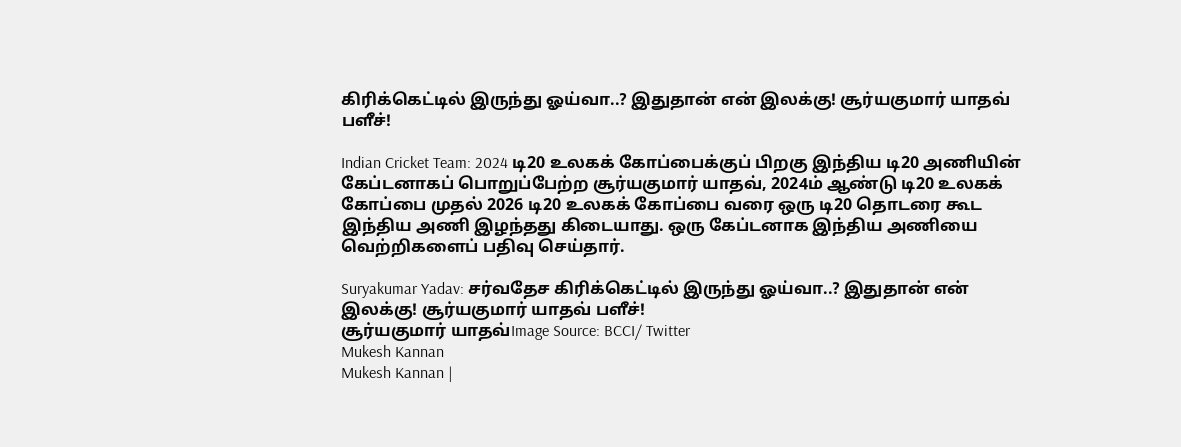கிரிக்கெட்டில் இருந்து ஓய்வா..? இதுதான் என் இலக்கு! சூர்யகுமார் யாதவ் பளீச்!

Indian Cricket Team: 2024 டி20 உலகக் கோப்பைக்குப் பிறகு இந்திய டி20 அணியின் கேப்டனாகப் பொறுப்பேற்ற சூர்யகுமார் யாதவ், 2024ம் ஆண்டு டி20 உலகக் கோப்பை முதல் 2026 டி20 உலகக் கோப்பை வரை ஒரு டி20 தொடரை கூட இந்திய அணி இழந்தது கிடையாது. ஒரு கேப்டனாக இந்திய அணியை வெற்றிகளைப் பதிவு செய்தார்.

Suryakumar Yadav: சர்வதேச கிரிக்கெட்டில் இருந்து ஓய்வா..? இதுதான் என் இலக்கு! சூர்யகுமார் யாதவ் பளீச்!
சூர்யகுமார் யாதவ்Image Source: BCCI/ Twitter
Mukesh Kannan
Mukesh Kannan |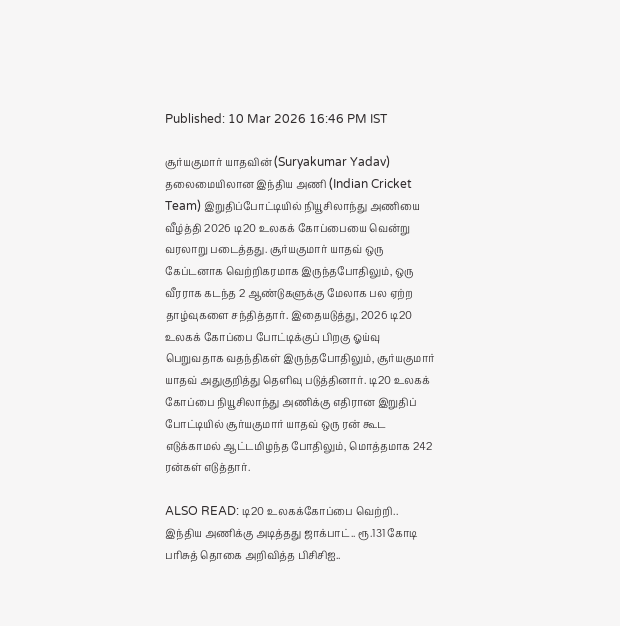Published: 10 Mar 2026 16:46 PM IST

சூர்யகுமார் யாதவின் (Suryakumar Yadav) தலைமையிலான இந்திய அணி (Indian Cricket Team) இறுதிப்போட்டியில் நியூசிலாந்து அணியை வீழ்த்தி 2026 டி20 உலகக் கோப்பையை வென்று வரலாறு படைத்தது. சூர்யகுமார் யாதவ் ஒரு கேப்டனாக வெற்றிகரமாக இருந்தபோதிலும், ஒரு வீரராக கடந்த 2 ஆண்டுகளுக்கு மேலாக பல ஏற்ற தாழ்வுகளை சந்தித்தார். இதையடுத்து, 2026 டி20 உலகக் கோப்பை போட்டிக்குப் பிறகு ஓய்வு பெறுவதாக வதந்திகள் இருந்தபோதிலும், சூர்யகுமார் யாதவ் அதுகுறித்து தெளிவு படுத்தினார். டி20 உலகக் கோப்பை நியூசிலாந்து அணிக்கு எதிரான இறுதிப் போட்டியில் சூர்யகுமார் யாதவ் ஒரு ரன் கூட எடுக்காமல் ஆட்டமிழந்த போதிலும், மொத்தமாக 242 ரன்கள் எடுத்தார்.

ALSO READ: டி20 உலகக்கோப்பை வெற்றி.. இந்திய அணிக்கு அடித்தது ஜாக்பாட்.. ரூ.131 கோடி பரிசுத் தொகை அறிவித்த பிசிசிஐ..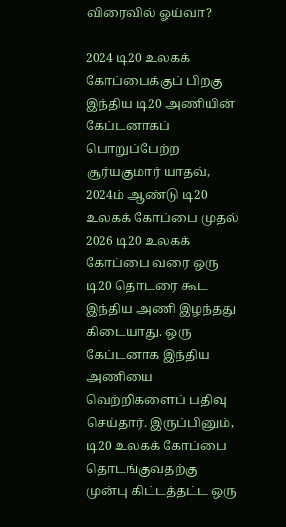விரைவில் ஓய்வா?

2024 டி20 உலகக் கோப்பைக்குப் பிறகு இந்திய டி20 அணியின் கேப்டனாகப் பொறுப்பேற்ற சூர்யகுமார் யாதவ், 2024ம் ஆண்டு டி20 உலகக் கோப்பை முதல் 2026 டி20 உலகக் கோப்பை வரை ஒரு டி20 தொடரை கூட இந்திய அணி இழந்தது கிடையாது. ஒரு கேப்டனாக இந்திய அணியை வெற்றிகளைப் பதிவு செய்தார். இருப்பினும், டி20 உலகக் கோப்பை தொடங்குவதற்கு முன்பு கிட்டத்தட்ட ஒரு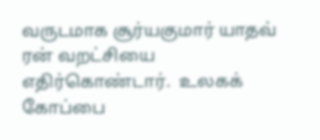வருடமாக சூர்யகுமார் யாதவ் ரன் வறட்சியை எதிர்கொண்டார்.  உலகக் கோப்பை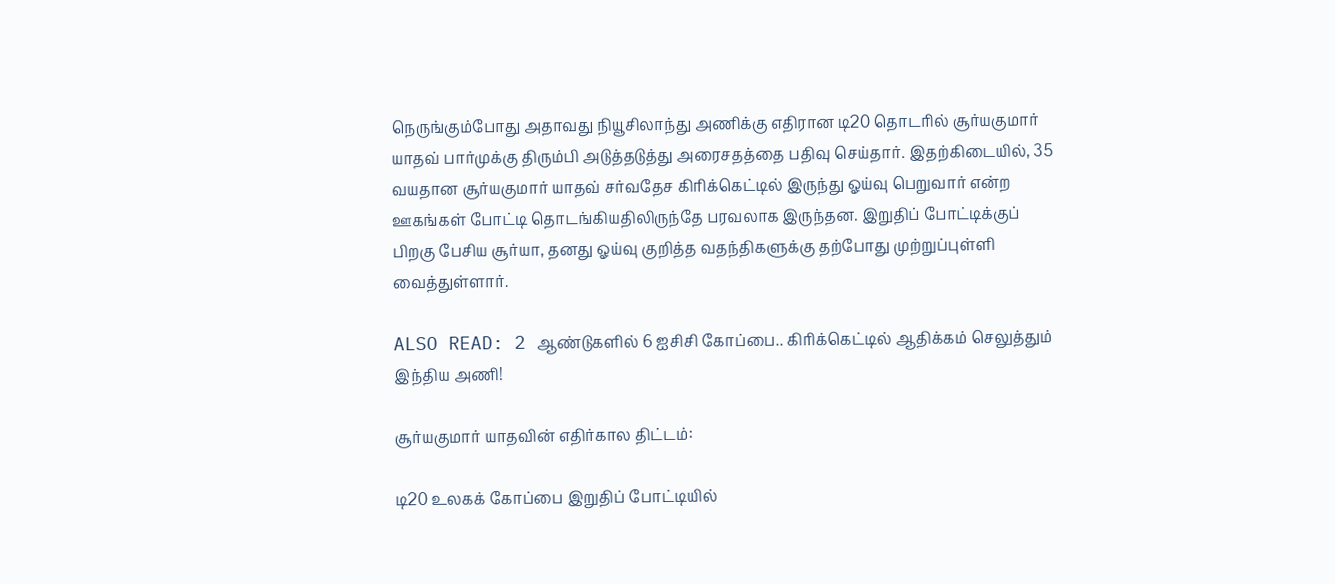நெருங்கும்போது அதாவது நியூசிலாந்து அணிக்கு எதிரான டி20 தொடரில் சூர்யகுமார் யாதவ் பார்முக்கு திரும்பி அடுத்தடுத்து அரைசதத்தை பதிவு செய்தார். இதற்கிடையில், 35 வயதான சூர்யகுமார் யாதவ் சர்வதேச கிரிக்கெட்டில் இருந்து ஓய்வு பெறுவார் என்ற ஊகங்கள் போட்டி தொடங்கியதிலிருந்தே பரவலாக இருந்தன. இறுதிப் போட்டிக்குப் பிறகு பேசிய சூர்யா, தனது ஓய்வு குறித்த வதந்திகளுக்கு தற்போது முற்றுப்புள்ளி வைத்துள்ளார்.

ALSO READ: 2 ஆண்டுகளில் 6 ஐசிசி கோப்பை.. கிரிக்கெட்டில் ஆதிக்கம் செலுத்தும் இந்திய அணி!

சூர்யகுமார் யாதவின் எதிர்கால திட்டம்:

டி20 உலகக் கோப்பை இறுதிப் போட்டியில்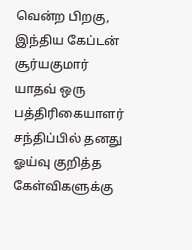வென்ற பிறகு, இந்திய கேப்டன் சூர்யகுமார் யாதவ் ஒரு பத்திரிகையாளர் சந்திப்பில் தனது ஓய்வு குறித்த கேள்விகளுக்கு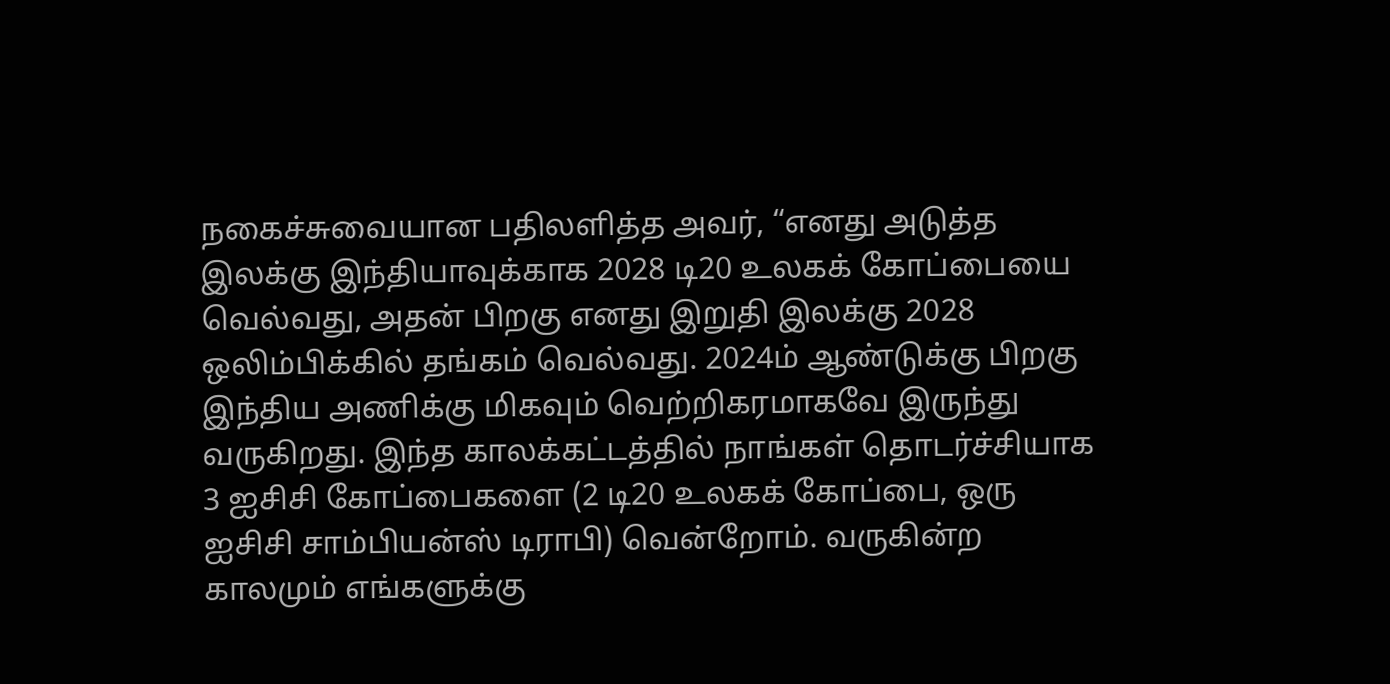நகைச்சுவையான பதிலளித்த அவர், “எனது அடுத்த இலக்கு இந்தியாவுக்காக 2028 டி20 உலகக் கோப்பையை வெல்வது, அதன் பிறகு எனது இறுதி இலக்கு 2028 ஒலிம்பிக்கில் தங்கம் வெல்வது. 2024ம் ஆண்டுக்கு பிறகு இந்திய அணிக்கு மிகவும் வெற்றிகரமாகவே இருந்து வருகிறது. இந்த காலக்கட்டத்தில் நாங்கள் தொடர்ச்சியாக 3 ஐசிசி கோப்பைகளை (2 டி20 உலகக் கோப்பை, ஒரு ஐசிசி சாம்பியன்ஸ் டிராபி) வென்றோம். வருகின்ற காலமும் எங்களுக்கு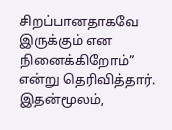சிறப்பானதாகவே இருக்கும் என நினைக்கிறோம்” என்று தெரிவித்தார். இதன்மூலம்,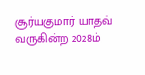சூர்யகுமார் யாதவ் வருகின்ற 2028ம்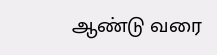ஆண்டு வரை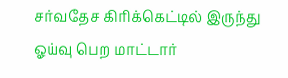சர்வதேச கிரிக்கெட்டில் இருந்து ஓய்வு பெற மாட்டார்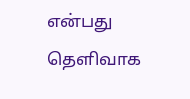என்பது தெளிவாக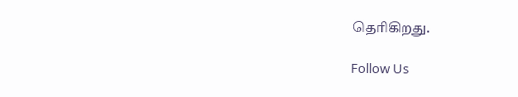தெரிகிறது.

Follow Us